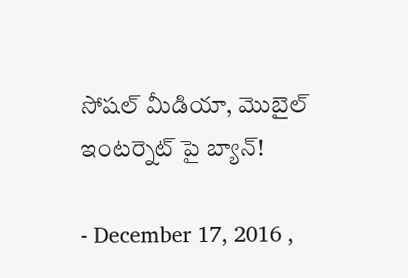సోషల్‌ మీడియా, మొబైల్‌ ఇంటర్నెట్‌ పై బ్యాన్‌!

- December 17, 2016 ,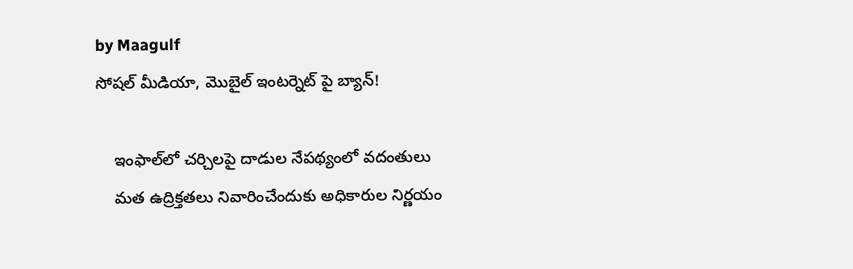by Maagulf
సోషల్‌ మీడియా, మొబైల్‌ ఇంటర్నెట్‌ పై బ్యాన్‌!

    ఇంఫాల్‌లో చర్చిలపై దాడుల నేపథ్యంలో వదంతులు
    మత ఉద్రిక్తతలు నివారించేందుకు అధికారుల నిర్ణయం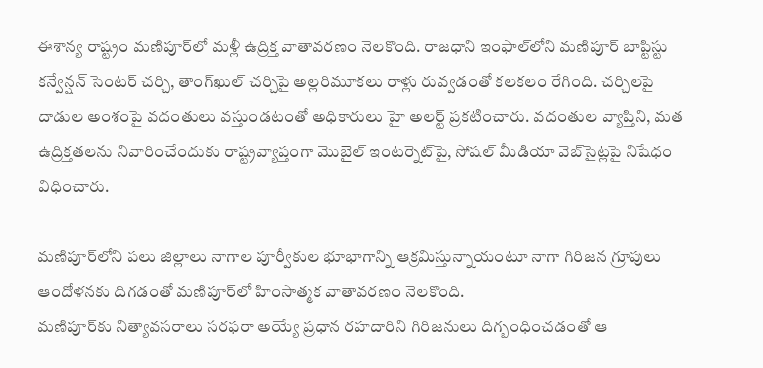ఈశాన్య రాష్ట్రం మణిపూర్‌లో మళ్లీ ఉద్రిక్త వాతావరణం నెలకొంది. రాజధాని ఇంఫాల్‌లోని మణిపూర్‌ బాప్టిస్టు కన్వేన్షన్‌ సెంటర్‌ చర్చి, తాంగ్‌ఖుల్‌ చర్చిపై అల్లరిమూకలు రాళ్లు రువ్వడంతో కలకలం రేగింది. చర్చిలపై దాడుల అంశంపై వదంతులు వస్తుండటంతో అధికారులు హై అలర్ట్‌ ప్రకటించారు. వదంతుల వ్యాప్తిని, మత ఉద్రిక్తతలను నివారించేందుకు రాష్ట్రవ్యాప్తంగా మొబైల్‌ ఇంటర్నెట్‌పై, సోషల్‌ మీడియా వెబ్‌సైట్లపై నిషేధం విధించారు.

మణిపూర్‌లోని పలు జిల్లాలు నాగాల పూర్వీకుల భూభాగాన్ని ఆక్రమిస్తున్నాయంటూ నాగా గిరిజన గ్రూపులు ఆందోళనకు దిగడంతో మణిపూర్‌లో హింసాత్మక వాతావరణం నెలకొంది.
మణిపూర్‌కు నిత్యావసరాలు సరఫరా అయ్యే ప్రధాన రహదారిని గిరిజనులు దిగ్బంధించడంతో ఆ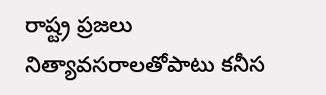రాష్ట్ర ప్రజలు నిత్యావసరాలతోపాటు కనీస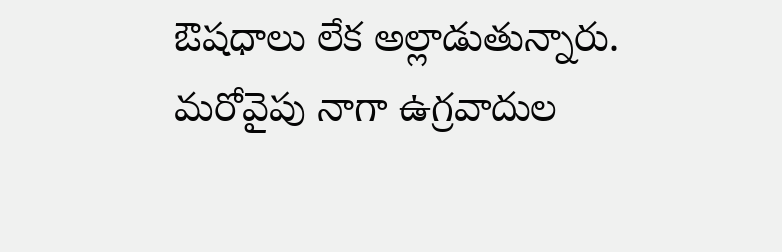ఔషధాలు లేక అల్లాడుతున్నారు. మరోవైపు నాగా ఉగ్రవాదుల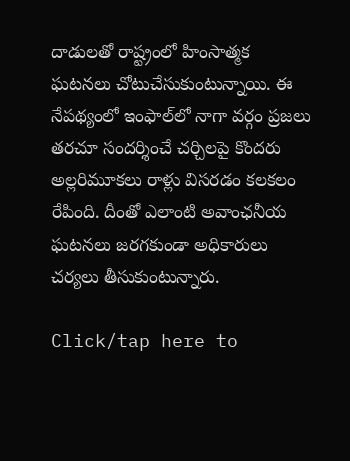దాడులతో రాష్ట్రంలో హింసాత్మక ఘటనలు చోటుచేసుకుంటున్నాయి. ఈ నేపథ్యంలో ఇంఫాల్‌లో నాగా వర్గం ప్రజలు
తరచూ సందర్శించే చర్చిలపై కొందరు అల్లరిమూకలు రాళ్లు విసరడం కలకలం రేపింది. దీంతో ఎలాంటి అవాంఛనీయ ఘటనలు జరగకుండా అధికారులు చర్యలు తీసుకుంటున్నారు.

Click/tap here to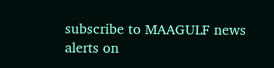subscribe to MAAGULF news alerts on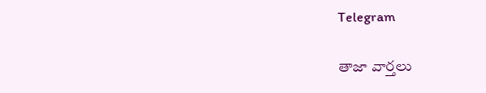Telegram

తాజా వార్తలు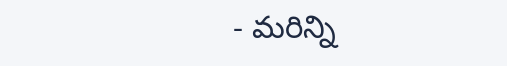- మరిన్ని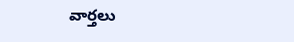వార్తలు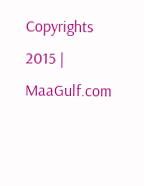Copyrights 2015 | MaaGulf.com